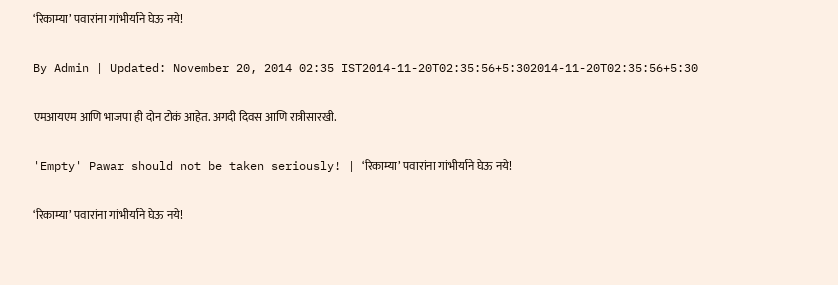‘रिकाम्या’ पवारांना गांभीर्याने घेऊ नये!

By Admin | Updated: November 20, 2014 02:35 IST2014-11-20T02:35:56+5:302014-11-20T02:35:56+5:30

एमआयएम आणि भाजपा ही दोन टोकं आहेत. अगदी दिवस आणि रात्रीसारखी.

'Empty' Pawar should not be taken seriously! | ‘रिकाम्या’ पवारांना गांभीर्याने घेऊ नये!

‘रिकाम्या’ पवारांना गांभीर्याने घेऊ नये!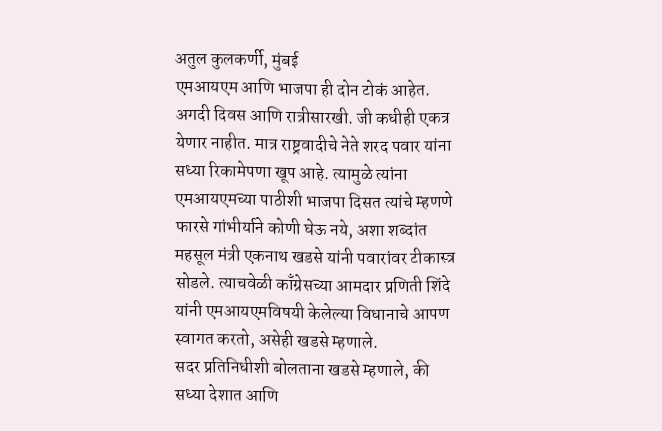अतुल कुलकर्णी, मुंबई
एमआयएम आणि भाजपा ही दोन टोकं आहेत. अगदी दिवस आणि रात्रीसारखी. जी कधीही एकत्र येणार नाहीत. मात्र राष्ट्रवादीचे नेते शरद पवार यांना सध्या रिकामेपणा खूप आहे. त्यामुळे त्यांना एमआयएमच्या पाठीशी भाजपा दिसत त्यांचे म्हणणे फारसे गांभीर्याने कोणी घेऊ नये, अशा शब्दांत महसूल मंत्री एकनाथ खडसे यांनी पवारांवर टीकास्त्र सोडले. त्याचवेळी काँग्रेसच्या आमदार प्रणिती शिंदे यांनी एमआयएमविषयी केलेल्या विधानाचे आपण स्वागत करतो, असेही खडसे म्हणाले.
सदर प्रतिनिधीशी बोलताना खडसे म्हणाले, की सध्या देशात आणि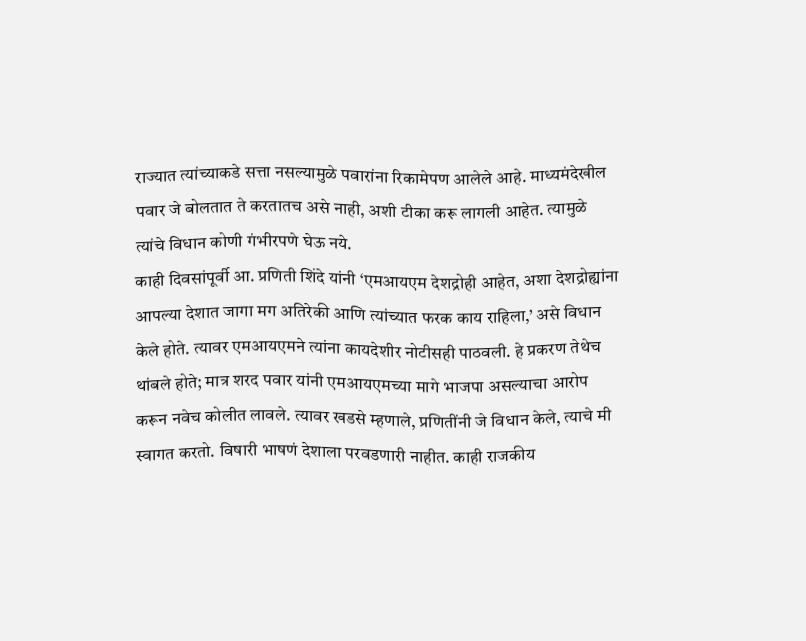राज्यात त्यांच्याकडे सत्ता नसल्यामुळे पवारांना रिकामेपण आलेले आहे. माध्यमंदेखील पवार जे बोलतात ते करतातच असे नाही, अशी टीका करू लागली आहेत. त्यामुळे त्यांचे विधान कोणी गंभीरपणे घेऊ नये.
काही दिवसांपूर्वी आ. प्रणिती शिंदे यांनी ‘एमआयएम देशद्रोही आहेत, अशा देशद्रोह्यांना आपल्या देशात जागा मग अतिरेकी आणि त्यांच्यात फरक काय राहिला,’ असे विधान केले होते. त्यावर एमआयएमने त्यांना कायदेशीर नोटीसही पाठवली. हे प्रकरण तेथेच थांबले होते; मात्र शरद पवार यांनी एमआयएमच्या मागे भाजपा असल्याचा आरोप करून नवेच कोलीत लावले. त्यावर खडसे म्हणाले, प्रणितींनी जे विधान केले, त्याचे मी स्वागत करतो. विषारी भाषणं देशाला परवडणारी नाहीत. काही राजकीय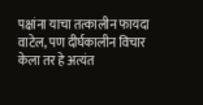पक्षांना याचा तत्कालीन फायदा वाटेल, पण दीर्घकालीन विचार केला तर हे अत्यंत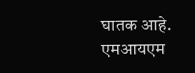घातक आहे. एमआयएम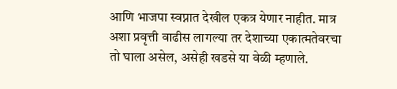आणि भाजपा स्वप्नात देखील एकत्र येणार नाहीत. मात्र अशा प्रवृत्ती वाढीस लागल्या तर देशाच्या एकात्मतेवरचा तो घाला असेल, असेही खडसे या वेळी म्हणाले.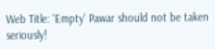Web Title: 'Empty' Pawar should not be taken seriously!